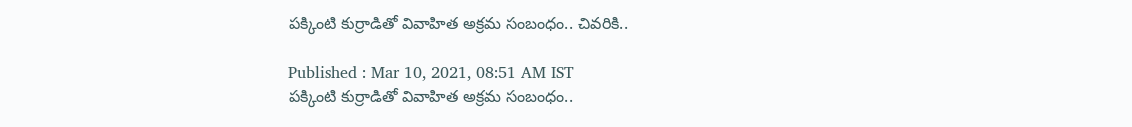పక్కింటి కుర్రాడితో వివాహిత అక్రమ సంబంధం.. చివరికి..

Published : Mar 10, 2021, 08:51 AM IST
పక్కింటి కుర్రాడితో వివాహిత అక్రమ సంబంధం..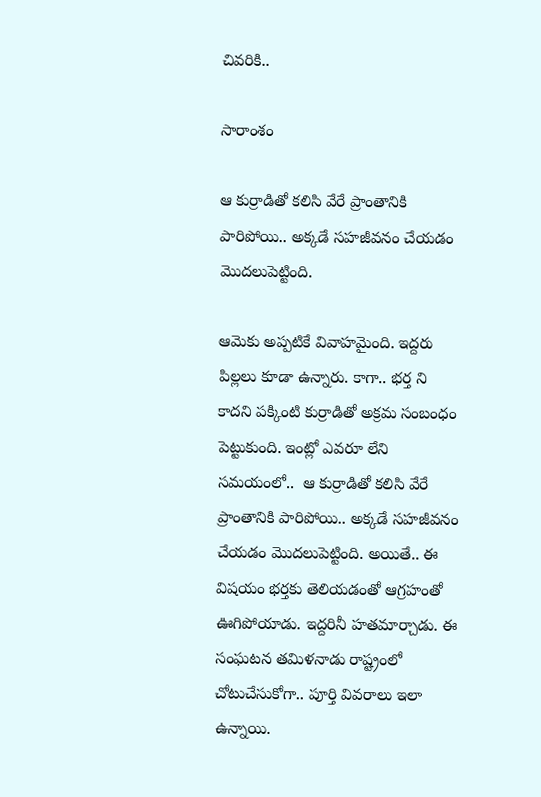చివరికి..

సారాంశం

ఆ కుర్రాడితో కలిసి వేరే ప్రాంతానికి పారిపోయి.. అక్కడే సహజీవనం చేయడం మొదలుపెట్టింది.

ఆమెకు అప్పటికే వివాహమైంది. ఇద్దరు పిల్లలు కూడా ఉన్నారు. కాగా.. భర్త ని కాదని పక్కింటి కుర్రాడితో అక్రమ సంబంధం పెట్టుకుంది. ఇంట్లో ఎవరూ లేని సమయంలో..  ఆ కుర్రాడితో కలిసి వేరే ప్రాంతానికి పారిపోయి.. అక్కడే సహజీవనం చేయడం మొదలుపెట్టింది. అయితే.. ఈ విషయం భర్తకు తెలియడంతో ఆగ్రహంతో ఊగిపోయాడు. ఇద్దరినీ హతమార్చాడు. ఈ సంఘటన తమిళనాడు రాష్ట్రంలో చోటుచేసుకోగా.. పూర్తి వివరాలు ఇలా ఉన్నాయి.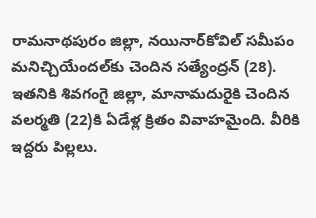రామనాథపురం జిల్లా, నయినార్‌కోవిల్‌ సమీపం మనిచ్చియేందల్‌కు చెందిన సత్యేంద్రన్‌ (28). ఇతనికి శివగంగై జిల్లా, మానామదురైకి చెందిన వలర్మతి (22)కి ఏడేళ్ల క్రితం వివాహమైంది. వీరికి ఇద్దరు పిల్లలు.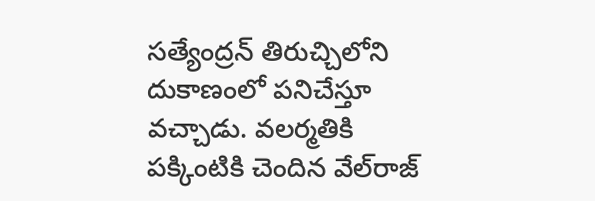సత్యేంద్రన్‌ తిరుచ్చిలోని దుకాణంలో పనిచేస్తూ వచ్చాడు. వలర్మతికి పక్కింటికి చెందిన వేల్‌రాజ్‌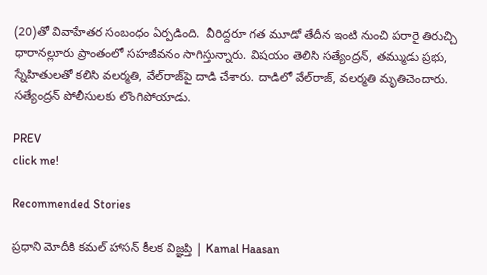(20)తో వివాహేతర సంబంధం ఏర్పడింది.  వీరిద్దరూ గత మూడో తేదీన ఇంటి నుంచి పరారై తిరుచ్చి ధారానల్లూరు ప్రాంతంలో సహజీవనం సాగిస్తున్నారు. విషయం తెలిసి సత్యేంద్రన్, తమ్ముడు ప్రభు, స్నేహితులతో కలిసి వలర్మతి, వేల్‌రాజ్‌పై దాడి చేశారు. దాడిలో వేల్‌రాజ్, వలర్మతి మృతిచెందారు. సత్యేంద్రన్‌ పోలీసులకు లొంగిపోయాడు.

PREV
click me!

Recommended Stories

ప్రధాని మోదీకి కమల్ హాసన్ కీలక విజ్ఞప్తి | Kamal Haasan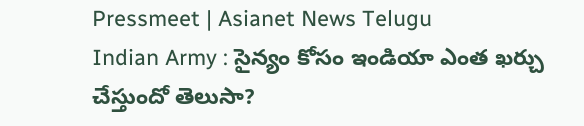Pressmeet | Asianet News Telugu
Indian Army : సైన్యం కోసం ఇండియా ఎంత ఖర్చు చేస్తుందో తెలుసా?